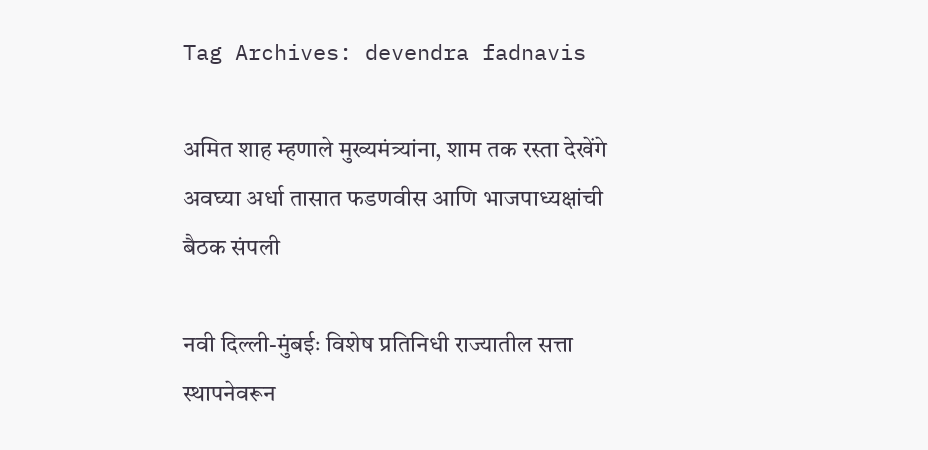Tag Archives: devendra fadnavis

अमित शाह म्हणाले मुख्यमंत्र्यांना, शाम तक रस्ता देखेंगे अवघ्या अर्धा तासात फडणवीस आणि भाजपाध्यक्षांची बैठक संपली

नवी दिल्ली-मुंबईः विशेष प्रतिनिधी राज्यातील सत्ता स्थापनेवरून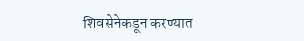शिवसेनेकडून करण्यात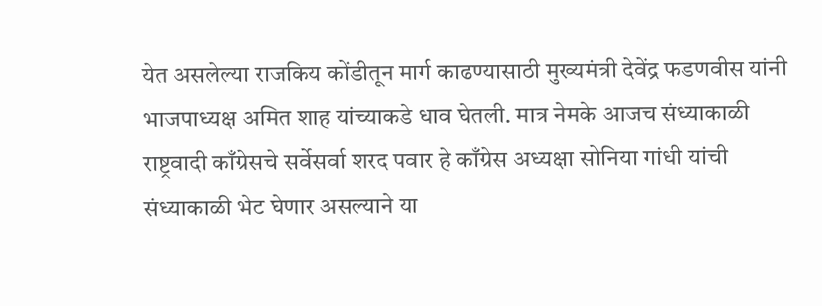येत असलेल्या राजकिय कोंडीतून मार्ग काढण्यासाठी मुख्यमंत्री देवेंद्र फडणवीस यांनी भाजपाध्यक्ष अमित शाह यांच्याकडे धाव घेतली. मात्र नेमके आजच संध्याकाळी राष्ट्रवादी काँग्रेसचे सर्वेसर्वा शरद पवार हे काँग्रेस अध्यक्षा सोनिया गांधी यांची संध्याकाळी भेट घेणार असल्याने या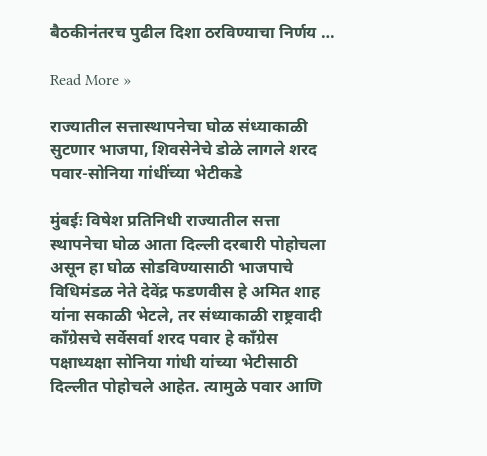बैठकीनंतरच पुढील दिशा ठरविण्याचा निर्णय …

Read More »

राज्यातील सत्तास्थापनेचा घोळ संध्याकाळी सुटणार भाजपा, शिवसेनेचे डोळे लागले शरद पवार-सोनिया गांधींच्या भेटीकडे

मुंबईः विषेश प्रतिनिधी राज्यातील सत्ता स्थापनेचा घोळ आता दिल्ली दरबारी पोहोचला असून हा घोळ सोडविण्यासाठी भाजपाचे विधिमंडळ नेते देवेंद्र फडणवीस हे अमित शाह यांना सकाळी भेटले, तर संध्याकाळी राष्ट्रवादी काँग्रेसचे सर्वेसर्वा शरद पवार हे काँग्रेस पक्षाध्यक्षा सोनिया गांधी यांच्या भेटीसाठी दिल्लीत पोहोचले आहेत. त्यामुळे पवार आणि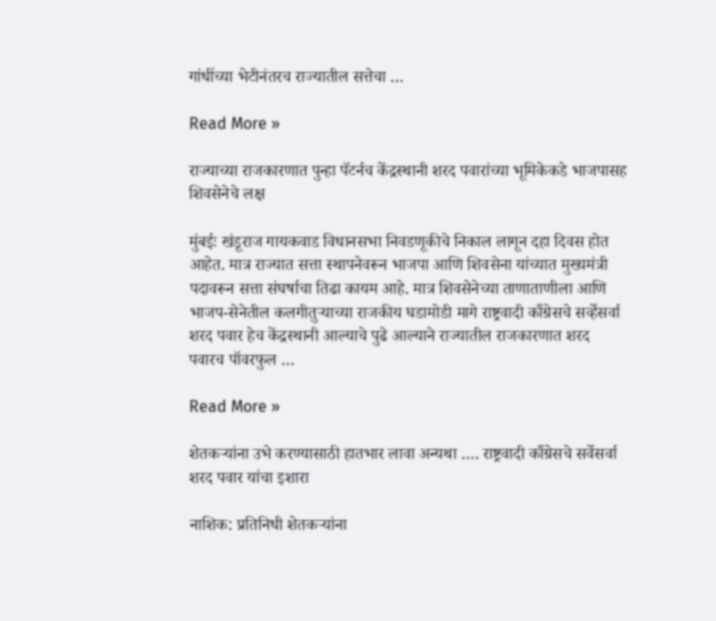गांधींच्या भेटीनंतरच राज्यातील सत्तेचा …

Read More »

राज्याच्या राजकारणात पुन्हा पॅटर्नच केंद्रस्थानी शरद पवारांच्या भूमिकेकडे भाजपासह शिवसेनेचे लक्ष

मुंबईः खंडूराज गायकवाड विधानसभा निवडणूकीचे निकाल लागून दहा दिवस होत आहेत. मात्र राज्यात सत्ता स्थापनेवरून भाजपा आणि शिवसेना यांच्यात मुख्यमंत्री पदावरून सत्ता संघर्षाचा तिढा कायम आहे. मात्र शिवसेनेच्या ताणाताणीला आणि भाजप-सेनेतील कलगीतुऱ्याच्या राजकीय घडामोडी मागे राष्ट्रवादी काँग्रेसचे सर्व्हेसर्वा शरद पवार हेच केंद्रस्थानी आल्याचे पुढे आल्याने राज्यातील राजकारणात शरद पवारच पॉवरफुल …

Read More »

शेतकर्‍यांना उभे करण्यासाठी हातभार लावा अन्यथा …. राष्ट्रवादी काँग्रेसचे सर्वेसर्वा शरद पवार यांचा इशारा

नाशिक: प्रतिनिधी शेतकऱ्यांना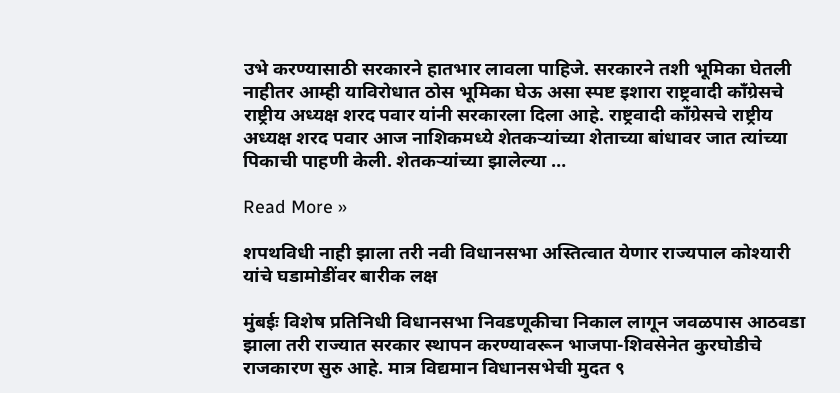उभे करण्यासाठी सरकारने हातभार लावला पाहिजे. सरकारने तशी भूमिका घेतली नाहीतर आम्ही याविरोधात ठोस भूमिका घेऊ असा स्पष्ट इशारा राष्ट्रवादी काँग्रेसचे राष्ट्रीय अध्यक्ष शरद पवार यांनी सरकारला दिला आहे. राष्ट्रवादी काँग्रेसचे राष्ट्रीय अध्यक्ष शरद पवार आज नाशिकमध्ये शेतकर्‍यांच्या शेताच्या बांधावर जात त्यांच्या पिकाची पाहणी केली. शेतकर्‍यांच्या झालेल्या …

Read More »

शपथविधी नाही झाला तरी नवी विधानसभा अस्तित्वात येणार राज्यपाल कोश्यारी यांचे घडामोडींवर बारीक लक्ष

मुंबईः विशेष प्रतिनिधी विधानसभा निवडणूकीचा निकाल लागून जवळपास आठवडा झाला तरी राज्यात सरकार स्थापन करण्यावरून भाजपा-शिवसेनेत कुरघोडीचे राजकारण सुरु आहे. मात्र विद्यमान विधानसभेची मुदत ९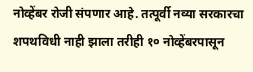नोव्हेंबर रोजी संपणार आहे. तत्पूर्वी नव्या सरकारचा शपथविधी नाही झाला तरीही १० नोव्हेंबरपासून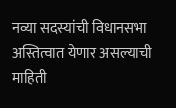नव्या सदस्यांची विधानसभा अस्तित्वात येणार असल्याची माहिती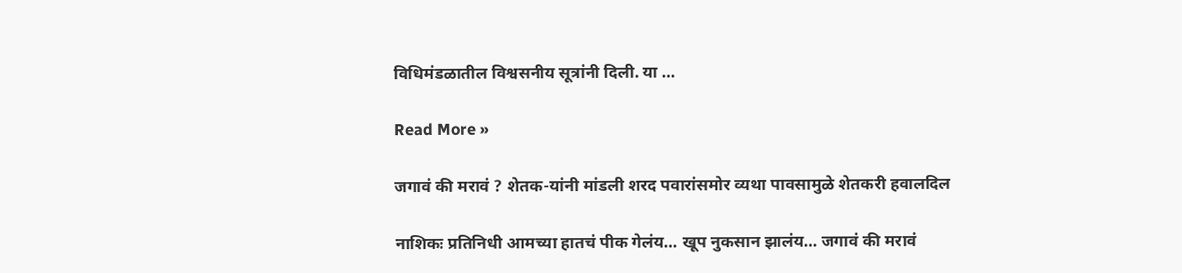विधिमंडळातील विश्वसनीय सूत्रांनी दिली. या …

Read More »

जगावं की मरावं ? शेतक-यांनी मांडली शरद पवारांसमोर व्यथा पावसामुळे शेतकरी हवालदिल

नाशिकः प्रतिनिधी आमच्या हातचं पीक गेलंय… खूप नुकसान झालंय… जगावं की मरावं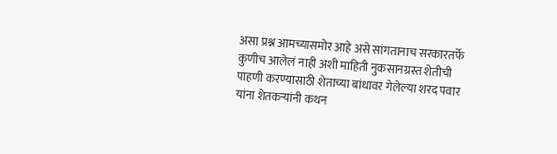असा प्रश्न आमच्यासमोर आहे असे सांगतानाच सरकारतर्फे कुणीच आलेलं नाही अशी माहिती नुकसानग्रस्त शेतीची पाहणी करण्यासाठी शेताच्या बांधावर गेलेल्या शरद पवार यांना शेतकऱ्यांनी कथन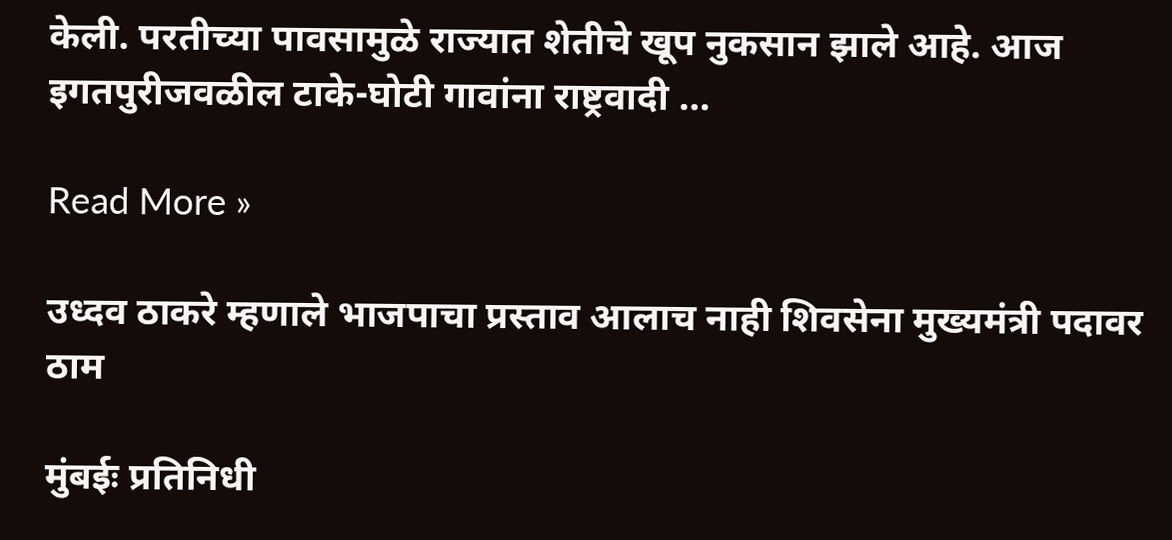केली. परतीच्या पावसामुळे राज्यात शेतीचे खूप नुकसान झाले आहे. आज इगतपुरीजवळील टाके-घोटी गावांना राष्ट्रवादी …

Read More »

उध्दव ठाकरे म्हणाले भाजपाचा प्रस्ताव आलाच नाही शिवसेना मुख्यमंत्री पदावर ठाम

मुंबईः प्रतिनिधी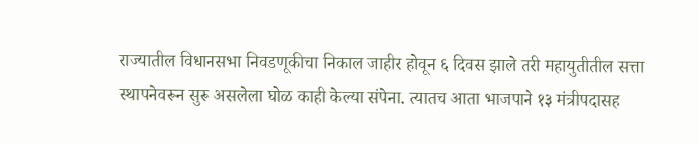राज्यातील विधानसभा निवडणूकीचा निकाल जाहीर होवून ६ दिवस झाले तरी महायुतीतील सत्ता स्थापनेवरून सुरू असलेला घोळ काही केल्या संपेना. त्यातच आता भाजपाने १३ मंत्रीपदासह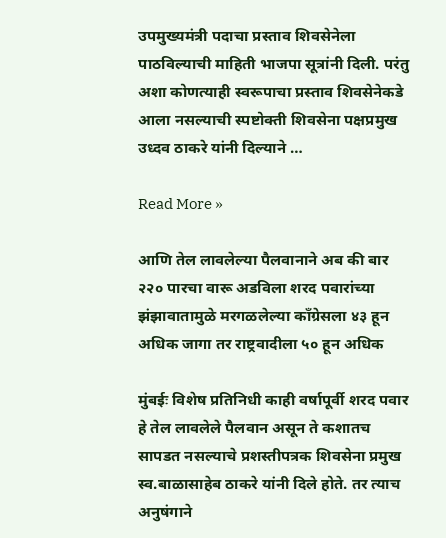उपमुख्यमंत्री पदाचा प्रस्ताव शिवसेनेला पाठविल्याची माहिती भाजपा सूत्रांनी दिली. परंतु अशा कोणत्याही स्वरूपाचा प्रस्ताव शिवसेनेकडे आला नसल्याची स्पष्टोक्ती शिवसेना पक्षप्रमुख उध्दव ठाकरे यांनी दिल्याने …

Read More »

आणि तेल लावलेल्या पैलवानाने अब की बार २२० पारचा वारू अडविला शरद पवारांच्या झंझावातामुळे मरगळलेल्या काँग्रेसला ४३ हून अधिक जागा तर राष्ट्रवादीला ५० हून अधिक

मुंबईः विशेष प्रतिनिधी काही वर्षापूर्वी शरद पवार हे तेल लावलेले पैलवान असून ते कशातच सापडत नसल्याचे प्रशस्तीपत्रक शिवसेना प्रमुख स्व.बाळासाहेब ठाकरे यांनी दिले होते. तर त्याच अनुषंगाने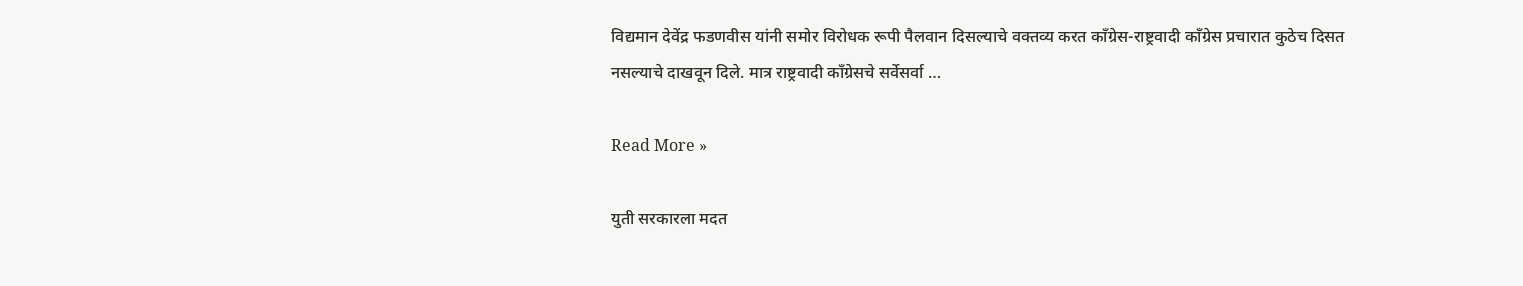विद्यमान देवेंद्र फडणवीस यांनी समोर विरोधक रूपी पैलवान दिसल्याचे वक्तव्य करत काँग्रेस-राष्ट्रवादी काँग्रेस प्रचारात कुठेच दिसत नसल्याचे दाखवून दिले. मात्र राष्ट्रवादी काँग्रेसचे सर्वेसर्वा …

Read More »

युती सरकारला मदत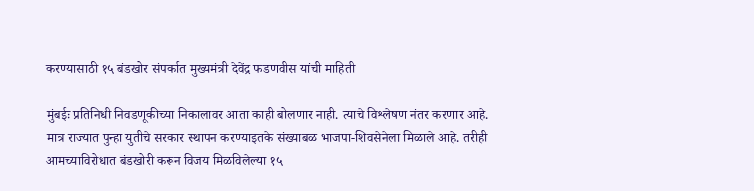करण्यासाठी १५ बंडखोर संपर्कात मुख्यमंत्री देवेंद्र फडणवीस यांची माहिती

मुंबईः प्रतिनिधी निवडणूकीच्या निकालावर आता काही बोलणार नाही. त्याचे विश्लेषण नंतर करणार आहे. मात्र राज्यात पुन्हा युतीचे सरकार स्थापन करण्याइतके संख्याबळ भाजपा-शिवसेनेला मिळाले आहे. तरीही आमच्याविरोधात बंडखोरी करून विजय मिळविलेल्या १५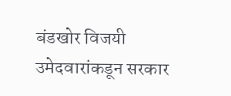बंडखोर विजयी उमेदवारांकडून सरकार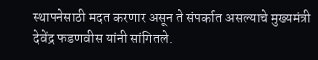स्थापनेसाठी मदत करणार असून ते संपर्कात असल्याचे मुख्यमंत्री देवेंद्र फडणवीस यांनी सांगितले.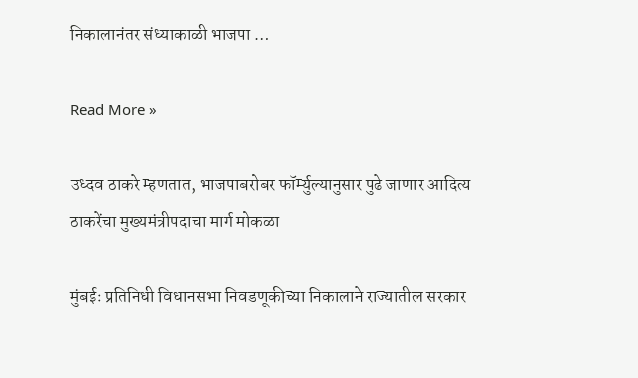निकालानंतर संध्याकाळी भाजपा …

Read More »

उध्दव ठाकरे म्हणतात, भाजपाबरोबर फॉर्म्युल्यानुसार पुढे जाणार आदित्य ठाकरेंचा मुख्यमंत्रीपदाचा मार्ग मोकळा

मुंबईः प्रतिनिधी विधानसभा निवडणूकीच्या निकालाने राज्यातील सरकार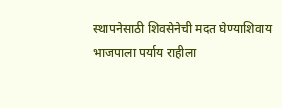स्थापनेसाठी शिवसेनेची मदत घेण्याशिवाय भाजपाला पर्याय राहीला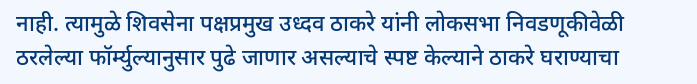नाही. त्यामुळे शिवसेना पक्षप्रमुख उध्दव ठाकरे यांनी लोकसभा निवडणूकीवेळी ठरलेल्या फॉर्म्युल्यानुसार पुढे जाणार असल्याचे स्पष्ट केल्याने ठाकरे घराण्याचा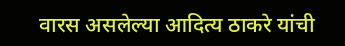वारस असलेल्या आदित्य ठाकरे यांची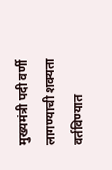मुख्यमंत्री पदी वर्णी लागण्याची शक्यता वर्तविण्यात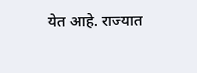येत आहे. राज्यात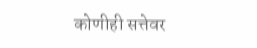कोणीही सत्तेवर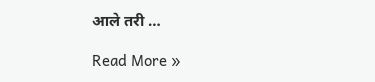आले तरी …

Read More »